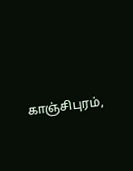காஞ்சிபுரம்,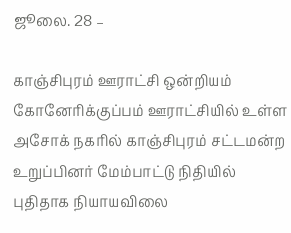ஜூலை. 28 –

காஞ்சிபுரம் ஊராட்சி ஒன்றியம் கோனேரிக்குப்பம் ஊராட்சியில் உள்ள அசோக் நகரில் காஞ்சிபுரம் சட்டமன்ற உறுப்பினர் மேம்பாட்டு நிதியில் புதிதாக நியாயவிலை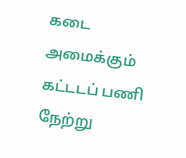கடை அமைக்கும் கட்டடப் பணி நேற்று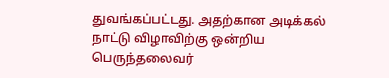துவங்கப்பட்டது. அதற்கான அடிக்கல் நாட்டு விழாவிற்கு ஒன்றிய பெருந்தலைவர்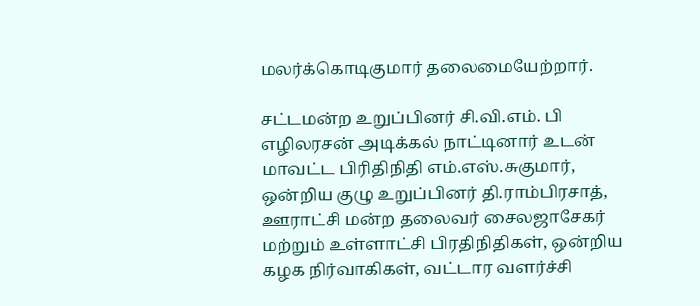மலர்க்கொடிகுமார் தலைமையேற்றார்.

சட்டமன்ற உறுப்பினர் சி.வி.எம். பி எழிலரசன் அடிக்கல் நாட்டினார் உடன் மாவட்ட பிரிதிநிதி எம்.எஸ்.சுகுமார், ஒன்றிய குழு உறுப்பினர் தி.ராம்பிரசாத், ஊராட்சி மன்ற தலைவர் சைலஜாசேகர் மற்றும் உள்ளாட்சி பிரதிநிதிகள், ஒன்றிய கழக நிர்வாகிகள், வட்டார வளர்ச்சி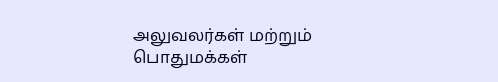அலுவலர்கள் மற்றும் பொதுமக்கள்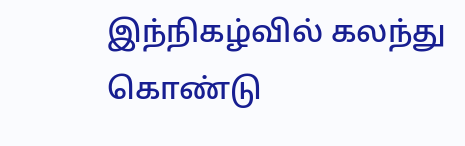இந்நிகழ்வில் கலந்து கொண்டு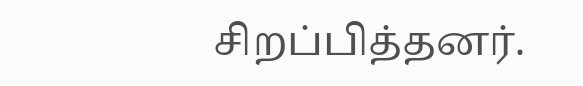சிறப்பித்தனர்.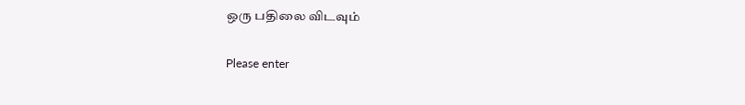ஒரு பதிலை விடவும்

Please enter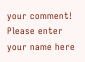your comment!
Please enter your name here